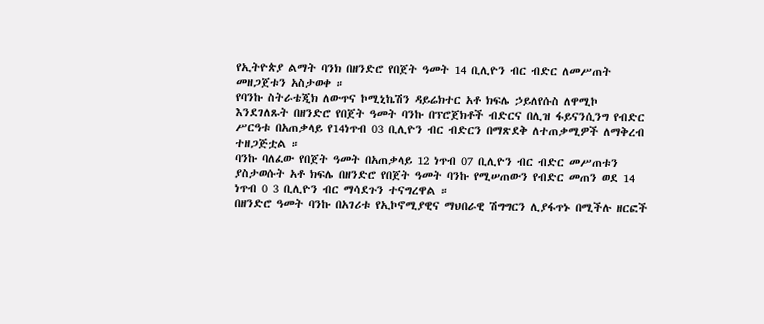የኢትዮጵያ ልማት ባንክ በዘንድሮ የበጀት ዓመት 14 ቢሊዮን ብር ብድር ለመሥጠት መዘጋጀቱን አስታወቀ ።
የባንኩ ስትራቴጂክ ለውጥና ኮሚኒኬሽን ዳይሬክተር አቶ ክፍሌ ኃይለየሱስ ለዋሚኮ እንደገለጹት በዘንድሮ የበጀት ዓመት ባንኩ በፕሮጀክቶች ብድርና በሊዝ ፋይናንሲንግ የብድር ሥርዓቱ በአጠቃላይ የ14ነጥብ 03 ቢሊዮን ብር ብድርን በማጽደቅ ለተጠቃሚዎች ለማቅረብ ተዘጋጅቷል ።
ባንኩ ባለፈው የበጀት ዓመት በአጠቃላይ 12 ነጥብ 07 ቢሊዮን ብር ብድር መሥጠቱን ያስታወሱት አቶ ክፍሌ በዘንድሮ የበጀት ዓመት ባንኩ የሚሠጠውን የብድር መጠን ወደ 14 ነጥብ 0 3 ቢሊዮን ብር ማሳደጉን ተናግረዋል ።
በዘንድሮ ዓመት ባንኩ በአገሪቱ የኢኮኖሚያዊና ማህበራዊ ሽግግርን ሊያፋጥኑ በሚችሉ ዘርፎች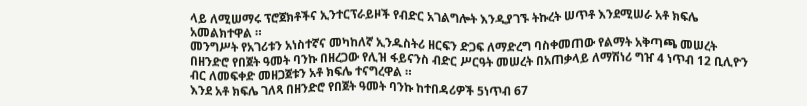ላይ ለሚሠማሩ ፕሮጀክቶችና ኢንተርፕራይዞች የብድር አገልግሎት እንዲያገኙ ትኩረት ሠጥቶ እንደሚሠራ አቶ ክፍሌ አመልክተዋል ።
መንግሥት የአገሪቱን አነስተኛና መካከለኛ ኢንዱስትሪ ዘርፍን ድጋፍ ለማድረግ ባስቀመጠው የልማት አቅጣጫ መሠረት በዘንድሮ የበጀት ዓመት ባንኩ በዘረጋው የሊዝ ፋይናንስ ብድር ሥርዓት መሠረት በአጠቃላይ ለማሽነሪ ግዠ 4 ነጥብ 12 ቢሊዮን ብር ለመፍቀድ መዘጋጀቱን አቶ ክፍሌ ተናግረዋል ።
እንደ አቶ ክፍሌ ገለጻ በዘንድሮ የበጀት ዓመት ባንኩ ከተበዳሪዎች 5ነጥብ 67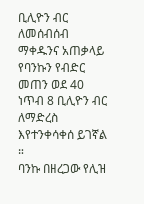ቢሊዮን ብር ለመሰብሰብ ማቀዱንና አጠቃላይ የባንኩን የብድር መጠን ወደ 40 ነጥብ 8 ቢሊዮን ብር ለማድረስ እየተንቀሳቀሰ ይገኛል ።
ባንኩ በዘረጋው የሊዝ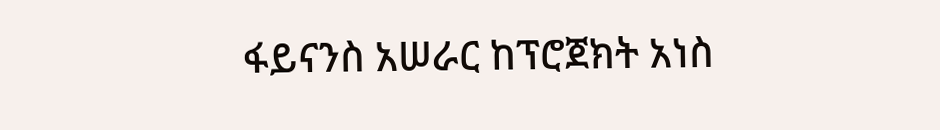ፋይናንስ አሠራር ከፕሮጀክት አነስ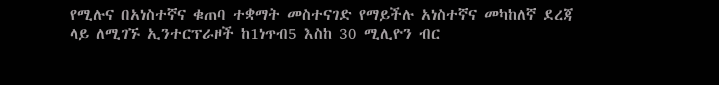የሚሉና በአነስተኛና ቁጠባ ተቋማት መስተናገድ የማይችሉ አነስተኛና መካከለኛ ደረጃ ላይ ለሚገኙ ኢንተርፕራዞች ከ1ነጥብ5 እስከ 30 ሚሊዮን ብር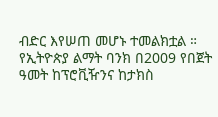ብድር እየሠጠ መሆኑ ተመልክቷል ።
የኢትዮጵያ ልማት ባንክ በ2009 የበጀት ዓመት ከፕሮቪዥንና ከታክስ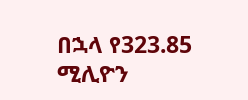በኋላ የ323.85 ሚሊዮን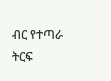ብር የተጣራ ትርፍ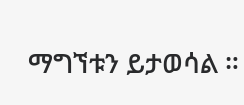ማግኘቱን ይታወሳል ።